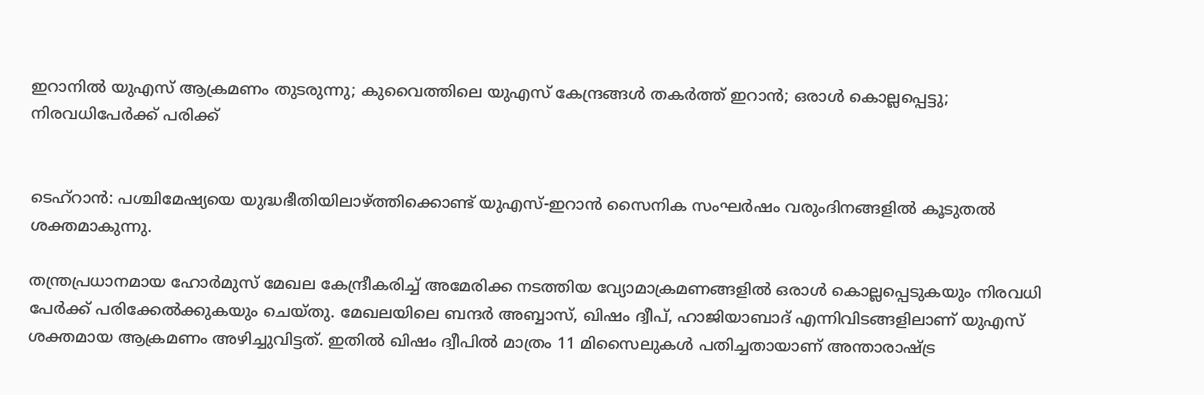ഇറാനില്‍ യുഎസ് ആക്രമണം തുടരുന്നു; കുവൈത്തിലെ യുഎസ് കേന്ദ്രങ്ങള്‍ തകര്‍ത്ത് ഇറാൻ; ഒരാള്‍ കൊല്ലപ്പെട്ടു; നിരവധിപേര്‍ക്ക് പരിക്ക്


ടെഹ്‌റാൻ: പശ്ചിമേഷ്യയെ യുദ്ധഭീതിയിലാഴ്ത്തിക്കൊണ്ട് യുഎസ്-ഇറാൻ സൈനിക സംഘർഷം വരുംദിനങ്ങളില്‍ കൂടുതല്‍ ശക്തമാകുന്നു.

തന്ത്രപ്രധാനമായ ഹോർമുസ് മേഖല കേന്ദ്രീകരിച്ച്‌ അമേരിക്ക നടത്തിയ വ്യോമാക്രമണങ്ങളില്‍ ഒരാള്‍ കൊല്ലപ്പെടുകയും നിരവധി പേർക്ക് പരിക്കേല്‍ക്കുകയും ചെയ്തു. മേഖലയിലെ ബന്ദർ അബ്ബാസ്, ഖിഷം ദ്വീപ്, ഹാജിയാബാദ് എന്നിവിടങ്ങളിലാണ് യുഎസ് ശക്തമായ ആക്രമണം അഴിച്ചുവിട്ടത്. ഇതില്‍ ഖിഷം ദ്വീപില്‍ മാത്രം 11 മിസൈലുകള്‍ പതിച്ചതായാണ് അന്താരാഷ്ട്ര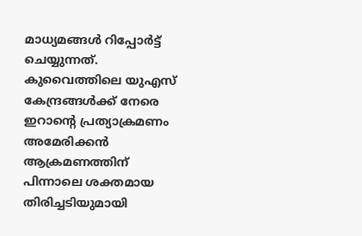മാധ്യമങ്ങള്‍ റിപ്പോർട്ട് ചെയ്യുന്നത്.
കുവൈത്തിലെ യുഎസ് കേന്ദ്രങ്ങള്‍ക്ക് നേരെ ഇറാന്റെ പ്രത്യാക്രമണം
അമേരിക്കൻ ആക്രമണത്തിന് പിന്നാലെ ശക്തമായ തിരിച്ചടിയുമായി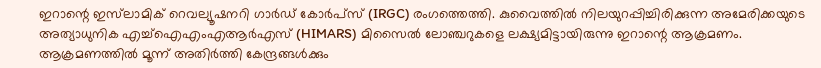ഇറാന്റെ ഇസ്‌ലാമിക് റെവല്യൂഷനറി ഗാർഡ് കോർപ്സ് (IRGC) രംഗത്തെത്തി. കുവൈത്തില്‍ നിലയുറപ്പിച്ചിരിക്കുന്ന അമേരിക്കയുടെ അത്യാധുനിക എച്ച്‌ഐഎംഎആര്‍എസ് (HIMARS) മിസൈല്‍ ലോഞ്ചറുകളെ ലക്ഷ്യമിട്ടായിരുന്നു ഇറാന്റെ ആക്രമണം. ആക്രമണത്തില്‍ മൂന്ന് അതിർത്തി കേന്ദ്രങ്ങള്‍ക്കും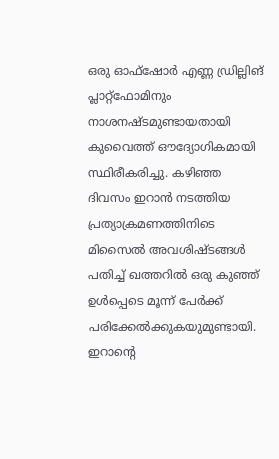ഒരു ഓഫ്ഷോർ എണ്ണ ഡ്രില്ലിങ് പ്ലാറ്റ്‌ഫോമിനും നാശനഷ്ടമുണ്ടായതായി കുവൈത്ത് ഔദ്യോഗികമായി സ്ഥിരീകരിച്ചു. കഴിഞ്ഞ ദിവസം ഇറാൻ നടത്തിയ പ്രത്യാക്രമണത്തിനിടെ മിസൈല്‍ അവശിഷ്ടങ്ങള്‍ പതിച്ച്‌ ഖത്തറില്‍ ഒരു കുഞ്ഞ് ഉള്‍പ്പെടെ മൂന്ന് പേർക്ക് പരിക്കേല്‍ക്കുകയുമുണ്ടായി.
ഇറാന്റെ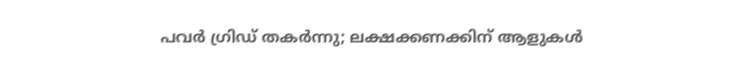പവർ ഗ്രിഡ് തകർന്നു; ലക്ഷക്കണക്കിന് ആളുകള്‍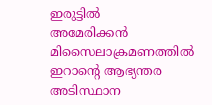ഇരുട്ടില്‍
അമേരിക്കൻ മിസൈലാക്രമണത്തില്‍ ഇറാന്റെ ആഭ്യന്തര അടിസ്ഥാന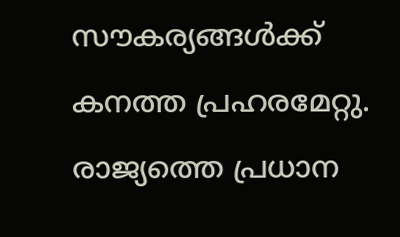സൗകര്യങ്ങള്‍ക്ക് കനത്ത പ്രഹരമേറ്റു. രാജ്യത്തെ പ്രധാന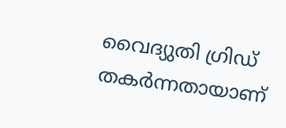വൈദ്യുതി ഗ്രിഡ് തകർന്നതായാണ്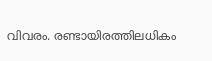വിവരം. രണ്ടായിരത്തിലധികം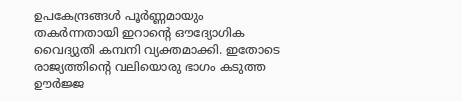ഉപകേന്ദ്രങ്ങള്‍ പൂർണ്ണമായും തകർന്നതായി ഇറാന്റെ ഔദ്യോഗിക വൈദ്യുതി കമ്പനി വ്യക്തമാക്കി. ഇതോടെ രാജ്യത്തിന്റെ വലിയൊരു ഭാഗം കടുത്ത ഊർജ്ജ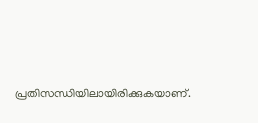പ്രതിസന്ധിയിലായിരിക്കുകയാണ്.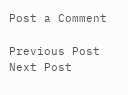Post a Comment

Previous Post Next Post